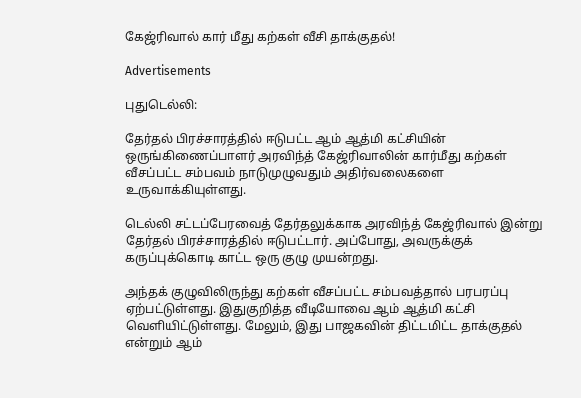கேஜ்ரிவால் கார் மீது கற்கள் வீசி தாக்குதல்!

Advertisements

புதுடெல்லி:

தேர்தல் பிரச்சாரத்தில் ஈடுபட்ட ஆம் ஆத்மி கட்சியின் ஒருங்கிணைப்பாளர் அரவிந்த் கேஜ்ரிவாலின் கார்மீது கற்கள் வீசப்பட்ட சம்பவம் நாடுமுழுவதும் அதிர்வலைகளை உருவாக்கியுள்ளது.

டெல்லி சட்டப்பேரவைத் தேர்தலுக்காக அரவிந்த் கேஜ்ரிவால் இன்று தேர்தல் பிரச்சாரத்தில் ஈடுபட்டார். அப்போது, அவருக்குக் கருப்புக்கொடி காட்ட ஒரு குழு முயன்றது.

அந்தக் குழுவிலிருந்து கற்கள் வீசப்பட்ட சம்பவத்தால் பரபரப்பு ஏற்பட்டுள்ளது. இதுகுறித்த வீடியோவை ஆம் ஆத்மி கட்சி வெளியிட்டுள்ளது. மேலும், இது பாஜகவின் திட்டமிட்ட தாக்குதல் என்றும் ஆம்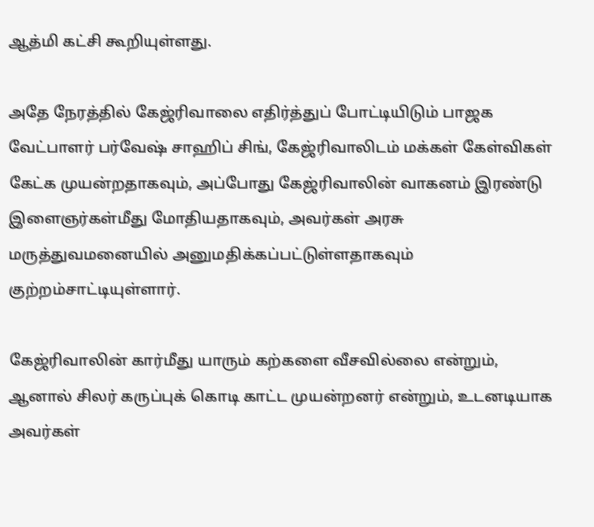ஆத்மி கட்சி கூறியுள்ளது.

அதே நேரத்தில் கேஜ்ரிவாலை எதிர்த்துப் போட்டியிடும் பாஜக வேட்பாளர் பர்வேஷ் சாஹிப் சிங், கேஜ்ரிவாலிடம் மக்கள் கேள்விகள் கேட்க முயன்றதாகவும், அப்போது கேஜ்ரிவாலின் வாகனம் இரண்டு இளைஞர்கள்மீது மோதியதாகவும், அவர்கள் அரசு மருத்துவமனையில் அனுமதிக்கப்பட்டுள்ளதாகவும் குற்றம்சாட்டியுள்ளார்.

கேஜ்ரிவாலின் கார்மீது யாரும் கற்களை வீசவில்லை என்றும், ஆனால் சிலர் கருப்புக் கொடி காட்ட முயன்றனர் என்றும், உடனடியாக அவர்கள்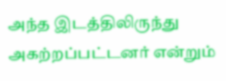அந்த இடத்திலிருந்து அகற்றப்பட்டனர் என்றும்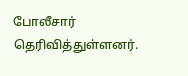போலீசார் தெரிவித்துள்ளனர்.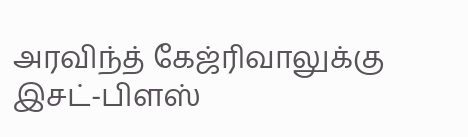அரவிந்த் கேஜ்ரிவாலுக்கு இசட்-பிளஸ்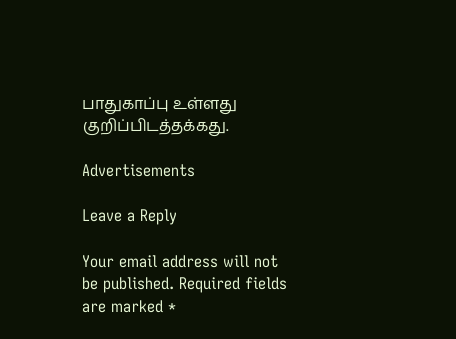பாதுகாப்பு உள்ளது குறிப்பிடத்தக்கது.

Advertisements

Leave a Reply

Your email address will not be published. Required fields are marked *